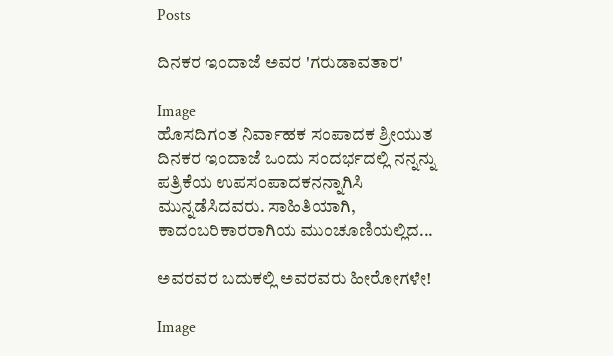Posts

ದಿನಕರ ಇಂದಾಜೆ ಅವರ 'ಗರುಡಾವತಾರ'

Image
ಹೊಸದಿಗಂತ ನಿರ್ವಾಹಕ ಸಂಪಾದಕ ಶ್ರೀಯುತ ದಿನಕರ ಇಂದಾಜೆ ಒಂದು ಸಂದರ್ಭದಲ್ಲಿ ನನ್ನನ್ನು ಪತ್ರಿಕೆಯ ಉಪಸಂಪಾದಕನನ್ನಾಗಿಸಿ ಮುನ್ನಡೆಸಿದವರು. ಸಾಹಿತಿಯಾಗಿ, ಕಾದಂಬರಿಕಾರರಾಗಿಯ ಮುಂಚೂಣಿಯಲ್ಲಿದ...

ಅವರವರ ಬದುಕಲ್ಲಿ ಅವರವರು ಹೀರೋಗಳೇ!

Image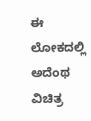ಈ ಲೋಕದಲ್ಲಿ ಅದೆಂಥ ವಿಚಿತ್ರ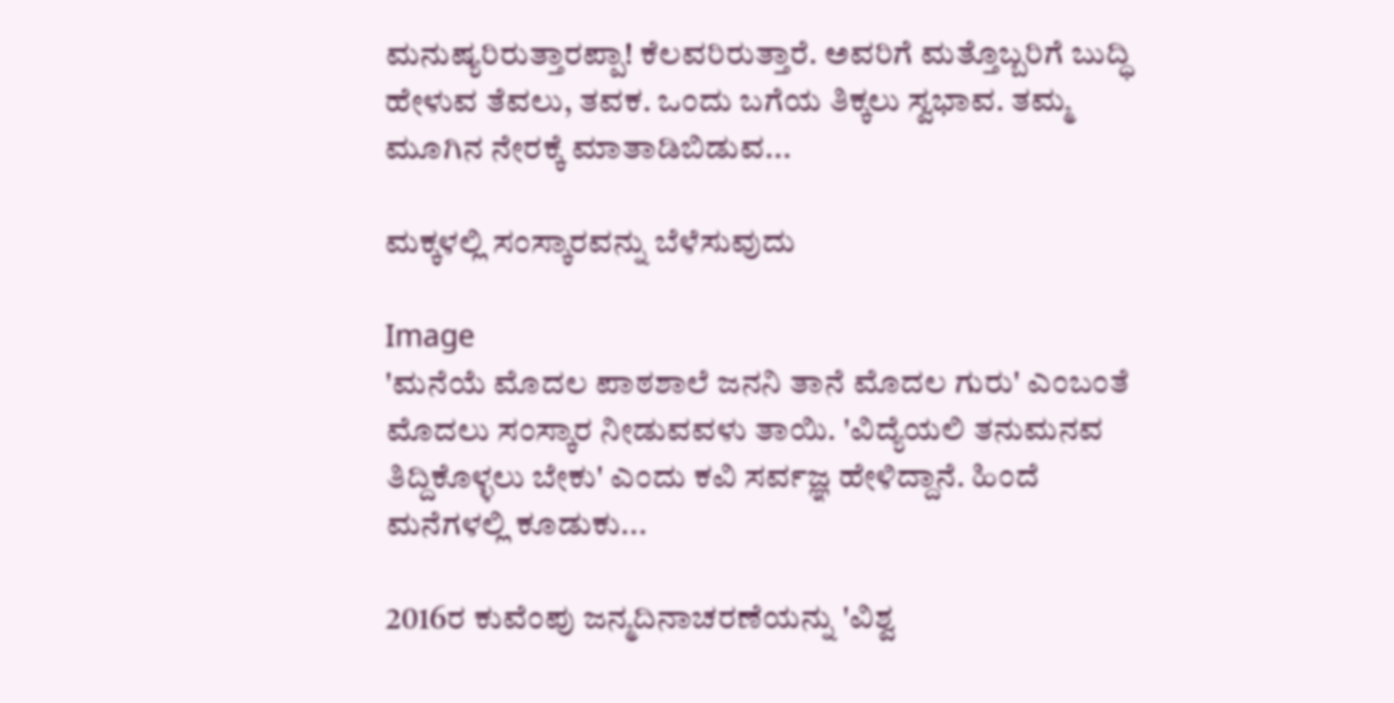ಮನುಷ್ಯರಿರುತ್ತಾರಪ್ಪಾ! ಕೆಲವರಿರುತ್ತಾರೆ. ಅವರಿಗೆ ಮತ್ತೊಬ್ಬರಿಗೆ ಬುದ್ಧಿ ಹೇಳುವ ತೆವಲು, ತವಕ. ಒಂದು ಬಗೆಯ ತಿಕ್ಕಲು ಸ್ವಭಾವ. ತಮ್ಮ ಮೂಗಿನ ನೇರಕ್ಕೆ ಮಾತಾಡಿಬಿಡುವ...

ಮಕ್ಕಳಲ್ಲಿ ಸಂಸ್ಕಾರವನ್ನು ಬೆಳೆಸುವುದು

Image
'ಮನೆಯೆ ಮೊದಲ ಪಾಠಶಾಲೆ ಜನನಿ ತಾನೆ ಮೊದಲ ಗುರು' ಎಂಬಂತೆ ಮೊದಲು ಸಂಸ್ಕಾರ ನೀಡುವವಳು ತಾಯಿ. 'ವಿದ್ಯೆಯಲಿ ತನುಮನವ ತಿದ್ದಿಕೊಳ್ಳಲು ಬೇಕು' ಎಂದು ಕವಿ ಸರ್ವಜ್ಞ ಹೇಳಿದ್ದಾನೆ. ಹಿಂದೆ ಮನೆಗಳಲ್ಲಿ ಕೂಡುಕು...

2016ರ ಕುವೆಂಪು ಜನ್ಮದಿನಾಚರಣೆಯನ್ನು 'ವಿಶ್ವ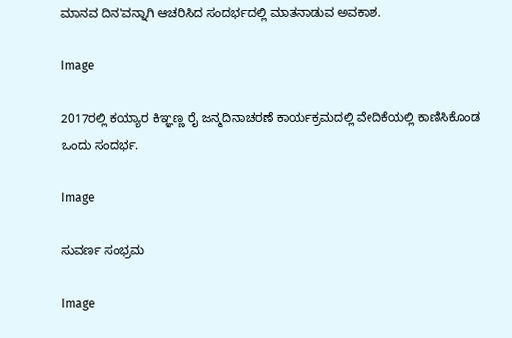ಮಾನವ ದಿನ'ವನ್ನಾಗಿ ಆಚರಿಸಿದ ಸಂದರ್ಭದಲ್ಲಿ ಮಾತನಾಡುವ ಅವಕಾಶ.

Image

2017ರಲ್ಲಿ ಕಯ್ಯಾರ ಕಿಞ್ಞಣ್ಣ ರೈ ಜನ್ಮದಿನಾಚರಣೆ ಕಾರ್ಯಕ್ರಮದಲ್ಲಿ ವೇದಿಕೆಯಲ್ಲಿ ಕಾಣಿಸಿಕೊಂಡ ಒಂದು ಸಂದರ್ಭ.

Image

ಸುವರ್ಣ ಸಂಭ್ರಮ

Image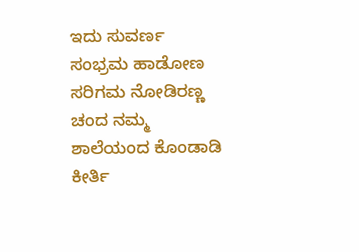ಇದು ಸುವರ್ಣ ಸಂಭ್ರಮ ಹಾಡೋಣ ಸರಿಗಮ ನೋಡಿರಣ್ಣ ಚಂದ ನಮ್ಮ ಶಾಲೆಯಂದ ಕೊಂಡಾಡಿ ಕೀರ್ತಿ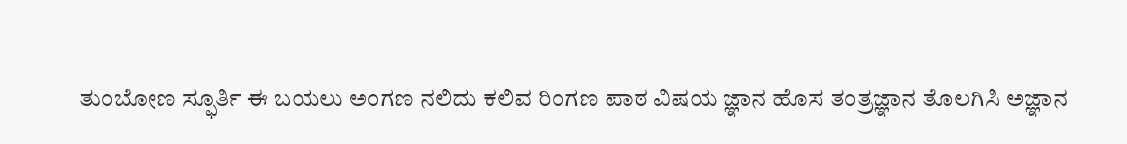ತುಂಬೋಣ ಸ್ಫೂರ್ತಿ ಈ ಬಯಲು ಅಂಗಣ ನಲಿದು ಕಲಿವ ರಿಂಗಣ ಪಾಠ ವಿಷಯ ಜ್ಞಾನ ಹೊಸ ತಂತ್ರಜ್ಞಾನ ತೊಲಗಿಸಿ ಅಜ್ಞಾನ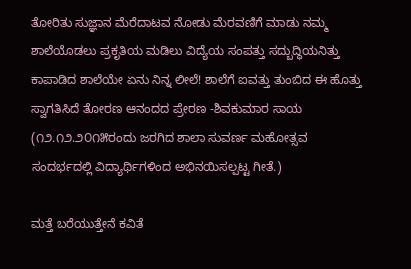ತೋರಿತು ಸುಜ್ಞಾನ ಮೆರೆದಾಟವ ನೋಡು ಮೆರವಣಿಗೆ ಮಾಡು ನಮ್ಮ ಶಾಲೆಯೊಡಲು ಪ್ರಕೃತಿಯ ಮಡಿಲು ವಿದ್ಯೆಯ ಸಂಪತ್ತು ಸದ್ಬುದ್ಧಿಯನಿತ್ತು ಕಾಪಾಡಿದ ಶಾಲೆಯೇ ಏನು ನಿನ್ನ ಲೀಲೆ! ಶಾಲೆಗೆ ಐವತ್ತು ತುಂಬಿದ ಈ ಹೊತ್ತು ಸ್ವಾಗತಿಸಿದೆ ತೋರಣ ಆನಂದದ ಪ್ರೇರಣ -ಶಿವಕುಮಾರ ಸಾಯ (೧೨.೧೨.೨೦೧೫ರಂದು ಜರಗಿದ ಶಾಲಾ ಸುವರ್ಣ ಮಹೋತ್ಸವ ಸಂದರ್ಭದಲ್ಲಿ ವಿದ್ಯಾರ್ಥಿಗಳಿಂದ ಅಭಿನಯಿಸಲ್ಪಟ್ಟ ಗೀತೆ.)

ಮತ್ತೆ ಬರೆಯುತ್ತೇನೆ ಕವಿತೆ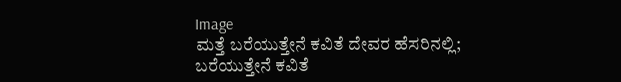Image
ಮತ್ತೆ ಬರೆಯುತ್ತೇನೆ ಕವಿತೆ ದೇವರ ಹೆಸರಿನಲ್ಲಿ; ಬರೆಯುತ್ತೇನೆ ಕವಿತೆ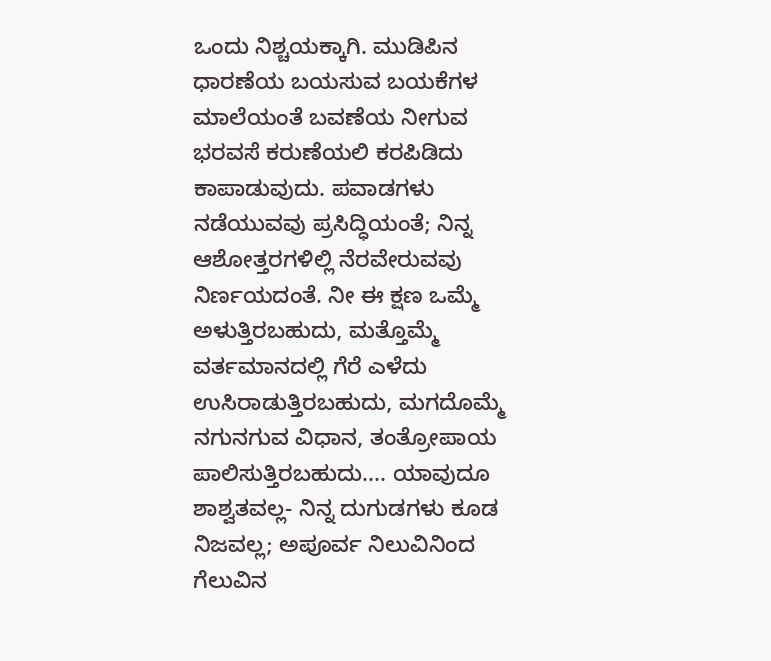ಒಂದು ನಿಶ್ಚಯಕ್ಕಾಗಿ. ಮುಡಿಪಿನ ಧಾರಣೆಯ ಬಯಸುವ ಬಯಕೆಗಳ ಮಾಲೆಯಂತೆ ಬವಣೆಯ ನೀಗುವ ಭರವಸೆ ಕರುಣೆಯಲಿ ಕರಪಿಡಿದು ಕಾಪಾಡುವುದು. ಪವಾಡಗಳು ನಡೆಯುವವು ಪ್ರಸಿದ್ಧಿಯಂತೆ; ನಿನ್ನ ಆಶೋತ್ತರಗಳಿಲ್ಲಿ ನೆರವೇರುವವು ನಿರ್ಣಯದಂತೆ. ನೀ ಈ ಕ್ಷಣ ಒಮ್ಮೆ ಅಳುತ್ತಿರಬಹುದು, ಮತ್ತೊಮ್ಮೆ ವರ್ತಮಾನದಲ್ಲಿ ಗೆರೆ ಎಳೆದು ಉಸಿರಾಡುತ್ತಿರಬಹುದು, ಮಗದೊಮ್ಮೆ ನಗುನಗುವ ವಿಧಾನ, ತಂತ್ರೋಪಾಯ ಪಾಲಿಸುತ್ತಿರಬಹುದು.... ಯಾವುದೂ ಶಾಶ್ವತವಲ್ಲ- ನಿನ್ನ ದುಗುಡಗಳು ಕೂಡ ನಿಜವಲ್ಲ; ಅಪೂರ್ವ ನಿಲುವಿನಿಂದ ಗೆಲುವಿನ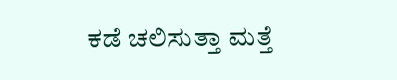ಕಡೆ ಚಲಿಸುತ್ತಾ ಮತ್ತೆ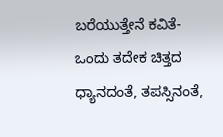ಬರೆಯುತ್ತೇನೆ ಕವಿತೆ- ಒಂದು ತದೇಕ ಚಿತ್ತದ ಧ್ಯಾನದಂತೆ, ತಪಸ್ಸಿನಂತೆ,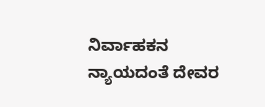ನಿರ್ವಾಹಕನ ನ್ಯಾಯದಂತೆ ದೇವರ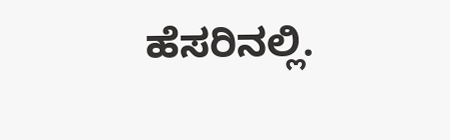ಹೆಸರಿನಲ್ಲಿ.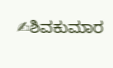✍ಶಿವಕುಮಾರ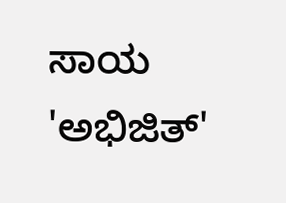ಸಾಯ 'ಅಭಿಜಿತ್'